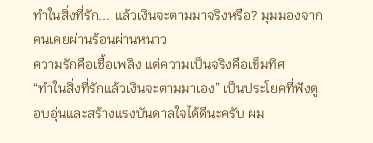ทำในสิ่งที่รัก... แล้วเงินจะตามมาจริงหรือ? มุมมองจากคนเคยผ่านร้อนผ่านหนาว
ความรักคือเชื้อเพลิง แต่ความเป็นจริงคือเข็มทิศ
“ทำในสิ่งที่รักแล้วเงินจะตามมาเอง” เป็นประโยคที่ฟังดูอบอุ่นและสร้างแรงบันดาลใจได้ดีนะครับ ผม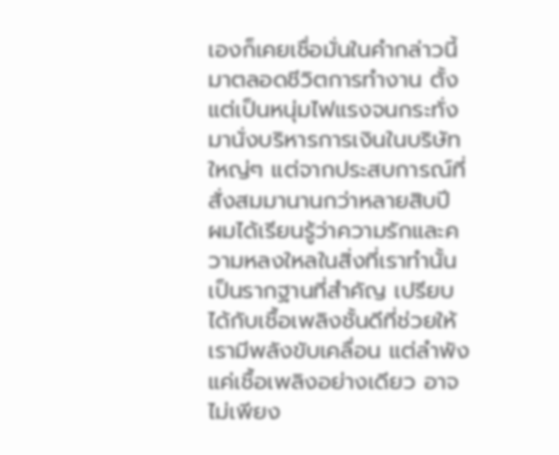เองก็เคยเชื่อมั่นในคำกล่าวนี้มาตลอดชีวิตการทำงาน ตั้งแต่เป็นหนุ่มไฟแรงจนกระทั่งมานั่งบริหารการเงินในบริษัทใหญ่ๆ แต่จากประสบการณ์ที่สั่งสมมานานกว่าหลายสิบปี ผมได้เรียนรู้ว่าความรักและความหลงใหลในสิ่งที่เราทำนั้นเป็นรากฐานที่สำคัญ เปรียบได้กับเชื้อเพลิงชั้นดีที่ช่วยให้เรามีพลังขับเคลื่อน แต่ลำพังแค่เชื้อเพลิงอย่างเดียว อาจไม่เพียง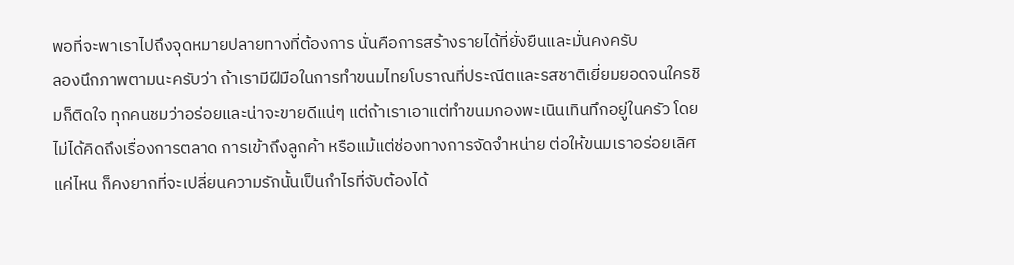พอที่จะพาเราไปถึงจุดหมายปลายทางที่ต้องการ นั่นคือการสร้างรายได้ที่ยั่งยืนและมั่นคงครับ
ลองนึกภาพตามนะครับว่า ถ้าเรามีฝีมือในการทำขนมไทยโบราณที่ประณีตและรสชาติเยี่ยมยอดจนใครชิมก็ติดใจ ทุกคนชมว่าอร่อยและน่าจะขายดีแน่ๆ แต่ถ้าเราเอาแต่ทำขนมกองพะเนินเทินทึกอยู่ในครัว โดยไม่ได้คิดถึงเรื่องการตลาด การเข้าถึงลูกค้า หรือแม้แต่ช่องทางการจัดจำหน่าย ต่อให้ขนมเราอร่อยเลิศแค่ไหน ก็คงยากที่จะเปลี่ยนความรักนั้นเป็นกำไรที่จับต้องได้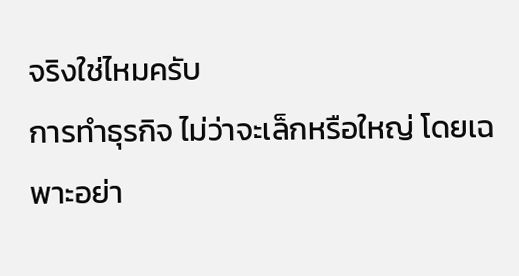จริงใช่ไหมครับ
การทำธุรกิจ ไม่ว่าจะเล็กหรือใหญ่ โดยเฉพาะอย่า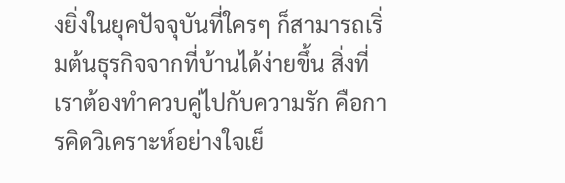งยิ่งในยุคปัจจุบันที่ใครๆ ก็สามารถเริ่มต้นธุรกิจจากที่บ้านได้ง่ายขึ้น สิ่งที่เราต้องทำควบคู่ไปกับความรัก คือการคิดวิเคราะห์อย่างใจเย็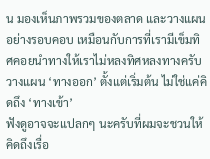น มองเห็นภาพรวมของตลาด และวางแผนอย่างรอบคอบ เหมือนกับการที่เรามีเข็มทิศคอยนำทางให้เราไม่หลงทิศหลงทางครับ
วางแผน ‘ทางออก’ ตั้งแต่เริ่มต้น ไม่ใช่แค่คิดถึง ‘ทางเข้า’
ฟังดูอาจจะแปลกๆ นะครับที่ผมจะชวนให้คิดถึงเรื่อ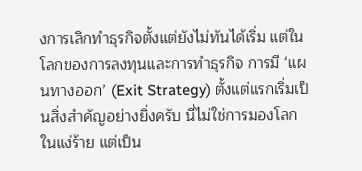งการเลิกทำธุรกิจตั้งแต่ยังไม่ทันได้เริ่ม แต่ในโลกของการลงทุนและการทำธุรกิจ การมี ‘แผนทางออก’ (Exit Strategy) ตั้งแต่แรกเริ่มเป็นสิ่งสำคัญอย่างยิ่งครับ นี่ไม่ใช่การมองโลกในแง่ร้าย แต่เป็น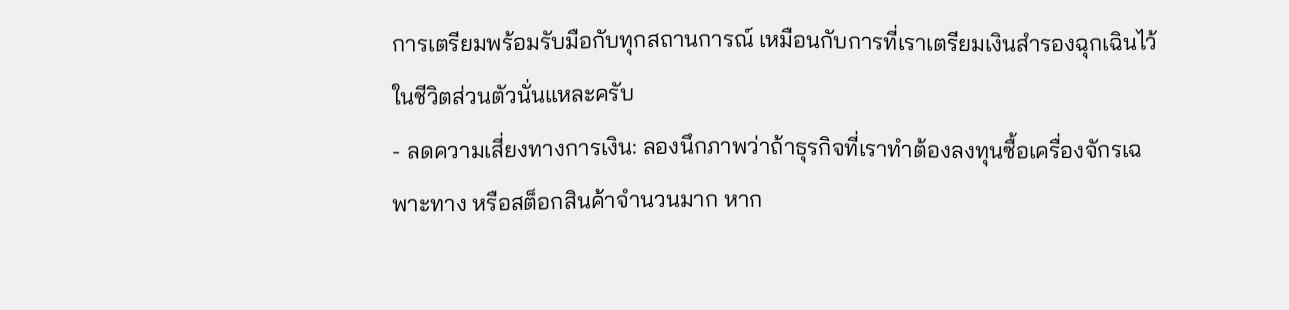การเตรียมพร้อมรับมือกับทุกสถานการณ์ เหมือนกับการที่เราเตรียมเงินสำรองฉุกเฉินไว้ในชีวิตส่วนตัวนั่นแหละครับ
- ลดความเสี่ยงทางการเงิน: ลองนึกภาพว่าถ้าธุรกิจที่เราทำต้องลงทุนซื้อเครื่องจักรเฉพาะทาง หรือสต็อกสินค้าจำนวนมาก หาก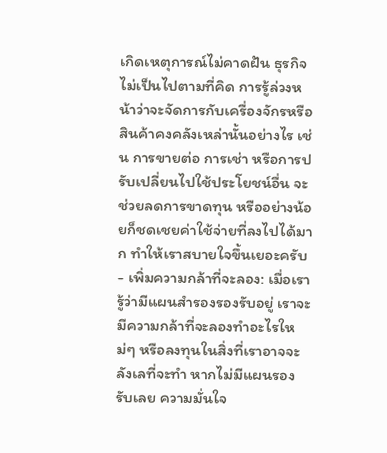เกิดเหตุการณ์ไม่คาดฝัน ธุรกิจไม่เป็นไปตามที่คิด การรู้ล่วงหน้าว่าจะจัดการกับเครื่องจักรหรือสินค้าคงคลังเหล่านั้นอย่างไร เช่น การขายต่อ การเช่า หรือการปรับเปลี่ยนไปใช้ประโยชน์อื่น จะช่วยลดการขาดทุน หรืออย่างน้อยก็ชดเชยค่าใช้จ่ายที่ลงไปได้มาก ทำให้เราสบายใจขึ้นเยอะครับ
- เพิ่มความกล้าที่จะลอง: เมื่อเรารู้ว่ามีแผนสำรองรองรับอยู่ เราจะมีความกล้าที่จะลองทำอะไรใหม่ๆ หรือลงทุนในสิ่งที่เราอาจจะลังเลที่จะทำ หากไม่มีแผนรองรับเลย ความมั่นใจ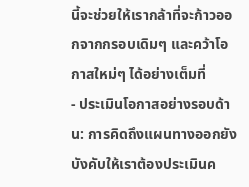นี้จะช่วยให้เรากล้าที่จะก้าวออกจากกรอบเดิมๆ และคว้าโอกาสใหม่ๆ ได้อย่างเต็มที่
- ประเมินโอกาสอย่างรอบด้าน: การคิดถึงแผนทางออกยังบังคับให้เราต้องประเมินค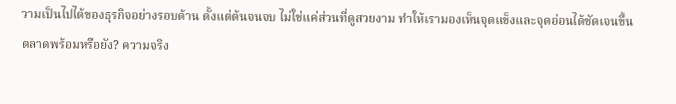วามเป็นไปได้ของธุรกิจอย่างรอบด้าน ตั้งแต่ต้นจนจบ ไม่ใช่แค่ส่วนที่ดูสวยงาม ทำให้เรามองเห็นจุดแข็งและจุดอ่อนได้ชัดเจนขึ้น
ตลาดพร้อมหรือยัง? ความจริง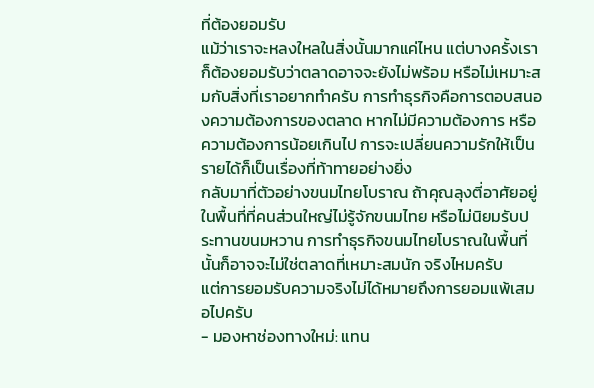ที่ต้องยอมรับ
แม้ว่าเราจะหลงใหลในสิ่งนั้นมากแค่ไหน แต่บางครั้งเราก็ต้องยอมรับว่าตลาดอาจจะยังไม่พร้อม หรือไม่เหมาะสมกับสิ่งที่เราอยากทำครับ การทำธุรกิจคือการตอบสนองความต้องการของตลาด หากไม่มีความต้องการ หรือความต้องการน้อยเกินไป การจะเปลี่ยนความรักให้เป็นรายได้ก็เป็นเรื่องที่ท้าทายอย่างยิ่ง
กลับมาที่ตัวอย่างขนมไทยโบราณ ถ้าคุณลุงตี่อาศัยอยู่ในพื้นที่ที่คนส่วนใหญ่ไม่รู้จักขนมไทย หรือไม่นิยมรับประทานขนมหวาน การทำธุรกิจขนมไทยโบราณในพื้นที่นั้นก็อาจจะไม่ใช่ตลาดที่เหมาะสมนัก จริงไหมครับ
แต่การยอมรับความจริงไม่ได้หมายถึงการยอมแพ้เสมอไปครับ
- มองหาช่องทางใหม่: แทน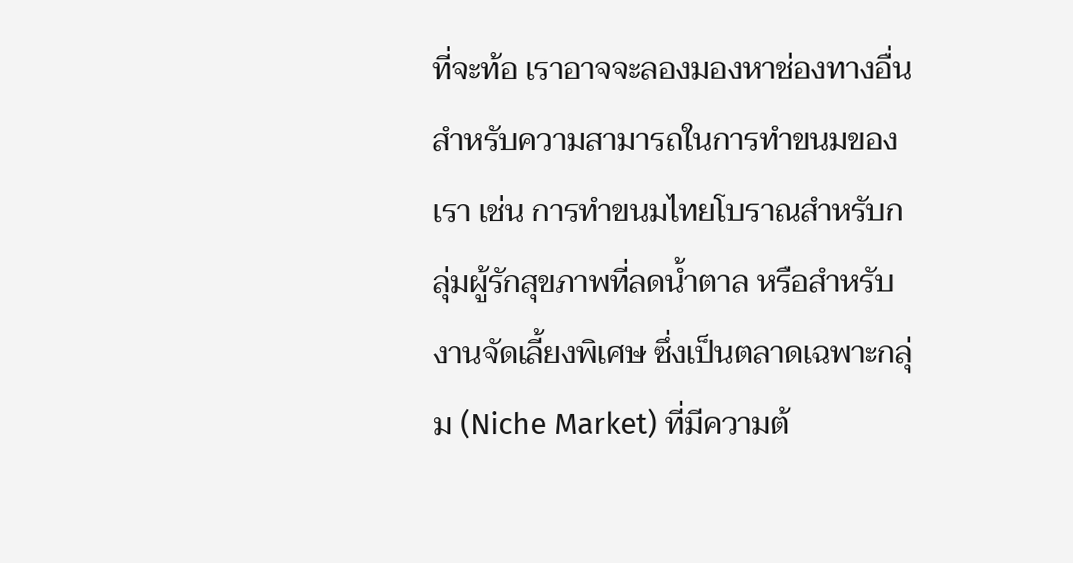ที่จะท้อ เราอาจจะลองมองหาช่องทางอื่นสำหรับความสามารถในการทำขนมของเรา เช่น การทำขนมไทยโบราณสำหรับกลุ่มผู้รักสุขภาพที่ลดน้ำตาล หรือสำหรับงานจัดเลี้ยงพิเศษ ซึ่งเป็นตลาดเฉพาะกลุ่ม (Niche Market) ที่มีความต้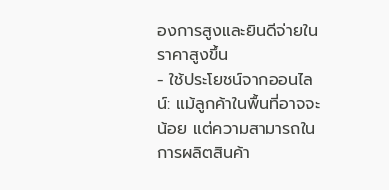องการสูงและยินดีจ่ายในราคาสูงขึ้น
- ใช้ประโยชน์จากออนไลน์: แม้ลูกค้าในพื้นที่อาจจะน้อย แต่ความสามารถในการผลิตสินค้า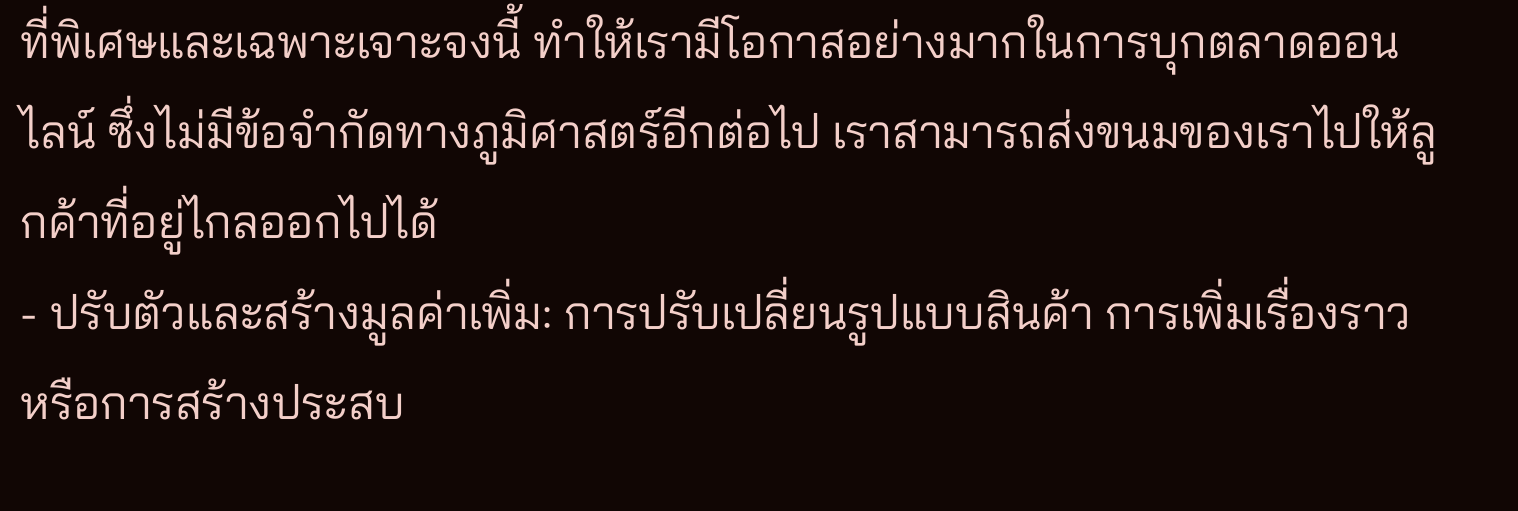ที่พิเศษและเฉพาะเจาะจงนี้ ทำให้เรามีโอกาสอย่างมากในการบุกตลาดออนไลน์ ซึ่งไม่มีข้อจำกัดทางภูมิศาสตร์อีกต่อไป เราสามารถส่งขนมของเราไปให้ลูกค้าที่อยู่ไกลออกไปได้
- ปรับตัวและสร้างมูลค่าเพิ่ม: การปรับเปลี่ยนรูปแบบสินค้า การเพิ่มเรื่องราว หรือการสร้างประสบ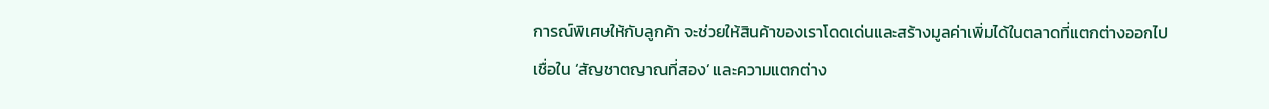การณ์พิเศษให้กับลูกค้า จะช่วยให้สินค้าของเราโดดเด่นและสร้างมูลค่าเพิ่มได้ในตลาดที่แตกต่างออกไป
เชื่อใน ‘สัญชาตญาณที่สอง’ และความแตกต่าง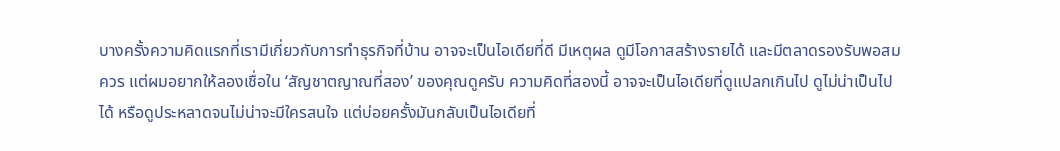บางครั้งความคิดแรกที่เรามีเกี่ยวกับการทำธุรกิจที่บ้าน อาจจะเป็นไอเดียที่ดี มีเหตุผล ดูมีโอกาสสร้างรายได้ และมีตลาดรองรับพอสมควร แต่ผมอยากให้ลองเชื่อใน ‘สัญชาตญาณที่สอง’ ของคุณดูครับ ความคิดที่สองนี้ อาจจะเป็นไอเดียที่ดูแปลกเกินไป ดูไม่น่าเป็นไปได้ หรือดูประหลาดจนไม่น่าจะมีใครสนใจ แต่บ่อยครั้งมันกลับเป็นไอเดียที่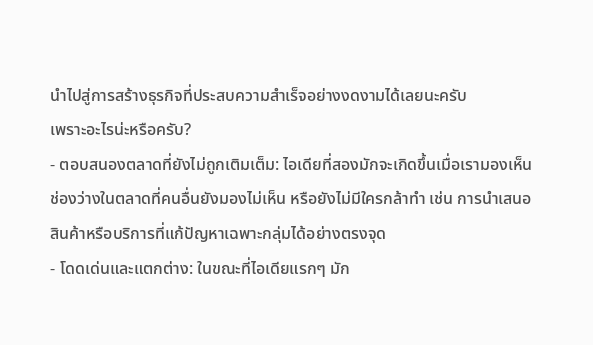นำไปสู่การสร้างธุรกิจที่ประสบความสำเร็จอย่างงดงามได้เลยนะครับ
เพราะอะไรน่ะหรือครับ?
- ตอบสนองตลาดที่ยังไม่ถูกเติมเต็ม: ไอเดียที่สองมักจะเกิดขึ้นเมื่อเรามองเห็นช่องว่างในตลาดที่คนอื่นยังมองไม่เห็น หรือยังไม่มีใครกล้าทำ เช่น การนำเสนอสินค้าหรือบริการที่แก้ปัญหาเฉพาะกลุ่มได้อย่างตรงจุด
- โดดเด่นและแตกต่าง: ในขณะที่ไอเดียแรกๆ มัก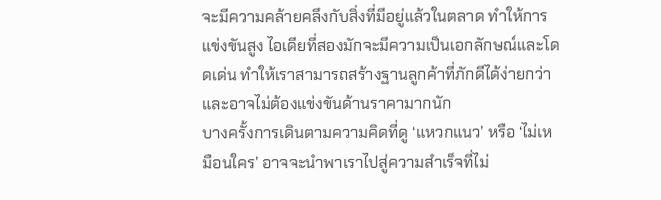จะมีความคล้ายคลึงกับสิ่งที่มีอยู่แล้วในตลาด ทำให้การแข่งขันสูง ไอเดียที่สองมักจะมีความเป็นเอกลักษณ์และโดดเด่น ทำให้เราสามารถสร้างฐานลูกค้าที่ภักดีได้ง่ายกว่า และอาจไม่ต้องแข่งขันด้านราคามากนัก
บางครั้งการเดินตามความคิดที่ดู ‘แหวกแนว’ หรือ ‘ไม่เหมือนใคร’ อาจจะนำพาเราไปสู่ความสำเร็จที่ไม่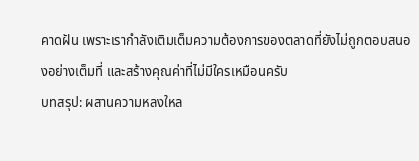คาดฝัน เพราะเรากำลังเติมเต็มความต้องการของตลาดที่ยังไม่ถูกตอบสนองอย่างเต็มที่ และสร้างคุณค่าที่ไม่มีใครเหมือนครับ
บทสรุป: ผสานความหลงใหล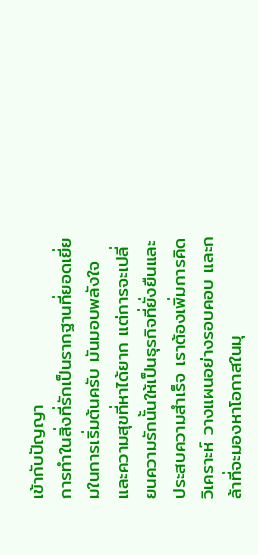เข้ากับปัญญา
การทำในสิ่งที่รักเป็นรากฐานที่ยอดเยี่ยมในการเริ่มต้นครับ มันมอบพลังใจและความสุขที่หาได้ยาก แต่การจะเปลี่ยนความรักนั้นให้เป็นธุรกิจที่ยั่งยืนและประสบความสำเร็จ เราต้องเพิ่มการคิดวิเคราะห์ วางแผนอย่างรอบคอบ และกล้าที่จะมองหาโอกาสในมุ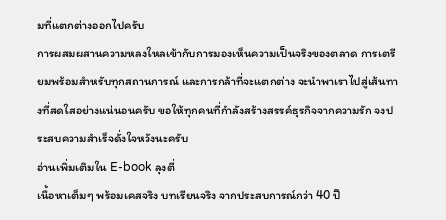มที่แตกต่างออกไปครับ
การผสมผสานความหลงใหลเข้ากับการมองเห็นความเป็นจริงของตลาด การเตรียมพร้อมสำหรับทุกสถานการณ์ และการกล้าที่จะแตกต่าง จะนำพาเราไปสู่เส้นทางที่สดใสอย่างแน่นอนครับ ขอให้ทุกคนที่กำลังสร้างสรรค์ธุรกิจจากความรัก จงประสบความสำเร็จดั่งใจหวังนะครับ
อ่านเพิ่มเติมใน E-book ลุงตี่
เนื้อหาเต็มๆ พร้อมเคสจริง บทเรียนจริง จากประสบการณ์กว่า 40 ปี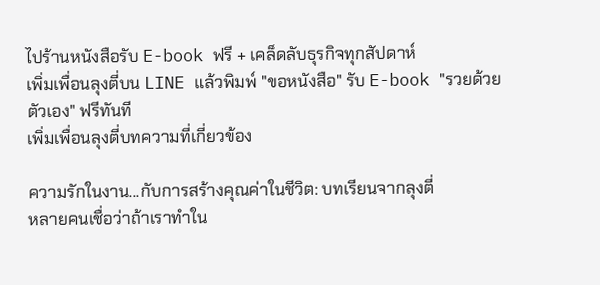ไปร้านหนังสือรับ E-book ฟรี + เคล็ดลับธุรกิจทุกสัปดาห์
เพิ่มเพื่อนลุงตี่บน LINE แล้วพิมพ์ "ขอหนังสือ" รับ E-book "รวยด้วยตัวเอง" ฟรีทันที
เพิ่มเพื่อนลุงตี่บทความที่เกี่ยวข้อง

ความรักในงาน...กับการสร้างคุณค่าในชีวิต: บทเรียนจากลุงตี่
หลายคนเชื่อว่าถ้าเราทำใน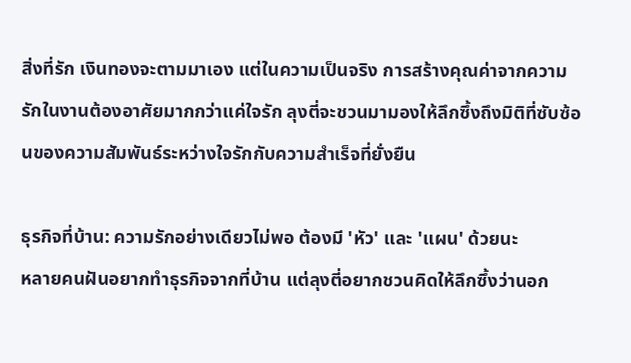สิ่งที่รัก เงินทองจะตามมาเอง แต่ในความเป็นจริง การสร้างคุณค่าจากความรักในงานต้องอาศัยมากกว่าแค่ใจรัก ลุงตี่จะชวนมามองให้ลึกซึ้งถึงมิติที่ซับซ้อนของความสัมพันธ์ระหว่างใจรักกับความสำเร็จที่ยั่งยืน

ธุรกิจที่บ้าน: ความรักอย่างเดียวไม่พอ ต้องมี 'หัว' และ 'แผน' ด้วยนะ
หลายคนฝันอยากทำธุรกิจจากที่บ้าน แต่ลุงตี่อยากชวนคิดให้ลึกซึ้งว่านอก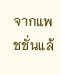จากแพชชั่นแล้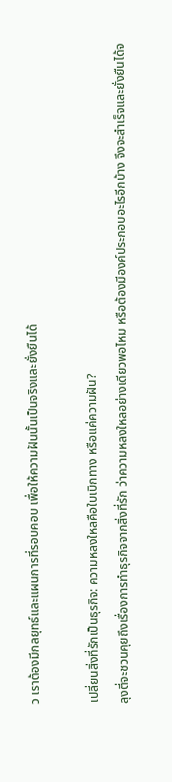ว เราต้องมีกลยุทธ์และแผนการที่รอบคอบ เพื่อให้ความฝันนั้นเป็นจริงและยั่งยืนได้

เปลี่ยนสิ่งที่รักเป็นธุรกิจ: ความหลงใหลคือใบเบิกทาง หรือแค่ความฝัน?
ลุงตี่จะชวนคุยถึงเรื่องการทำธุรกิจจากสิ่งที่รัก ว่าความหลงใหลอย่างเดียวพอไหม หรือต้องมีองค์ประกอบอะไรอีกบ้าง จึงจะสำเร็จและยั่งยืนได้จ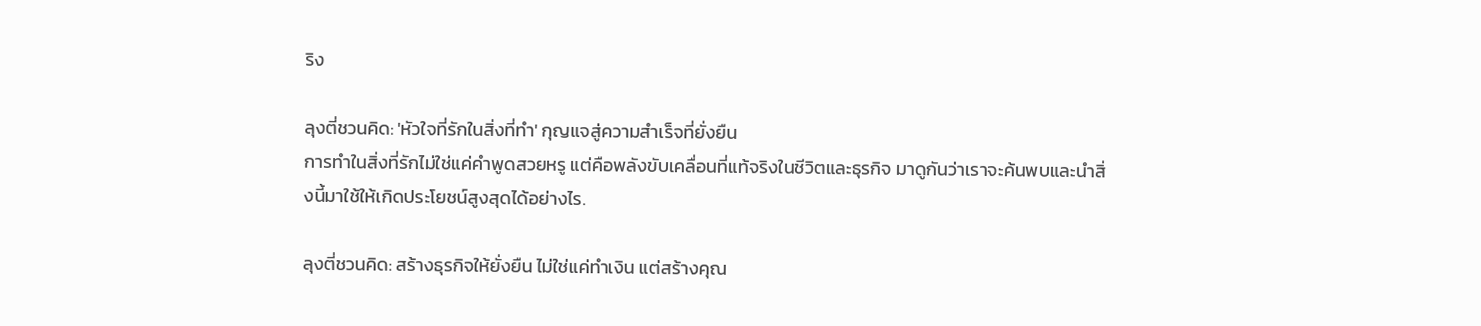ริง

ลุงตี่ชวนคิด: 'หัวใจที่รักในสิ่งที่ทำ' กุญแจสู่ความสำเร็จที่ยั่งยืน
การทำในสิ่งที่รักไม่ใช่แค่คำพูดสวยหรู แต่คือพลังขับเคลื่อนที่แท้จริงในชีวิตและธุรกิจ มาดูกันว่าเราจะค้นพบและนำสิ่งนี้มาใช้ให้เกิดประโยชน์สูงสุดได้อย่างไร.

ลุงตี่ชวนคิด: สร้างธุรกิจให้ยั่งยืน ไม่ใช่แค่ทำเงิน แต่สร้างคุณ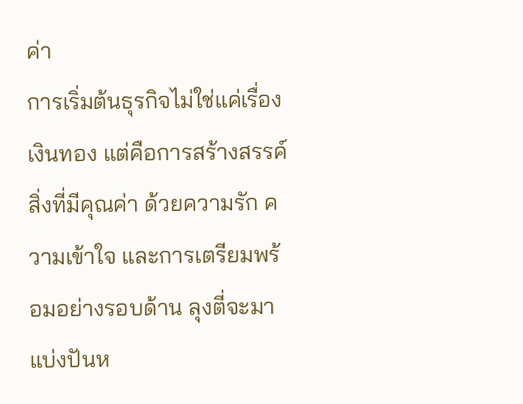ค่า
การเริ่มต้นธุรกิจไม่ใช่แค่เรื่องเงินทอง แต่คือการสร้างสรรค์สิ่งที่มีคุณค่า ด้วยความรัก ความเข้าใจ และการเตรียมพร้อมอย่างรอบด้าน ลุงตี่จะมาแบ่งปันห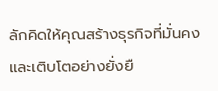ลักคิดให้คุณสร้างธุรกิจที่มั่นคงและเติบโตอย่างยั่งยื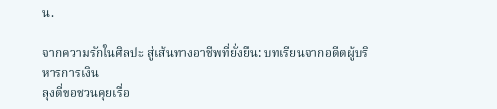น.

จากความรักในศิลปะ สู่เส้นทางอาชีพที่ยั่งยืน: บทเรียนจากอดีตผู้บริหารการเงิน
ลุงตี่ขอชวนคุยเรื่อ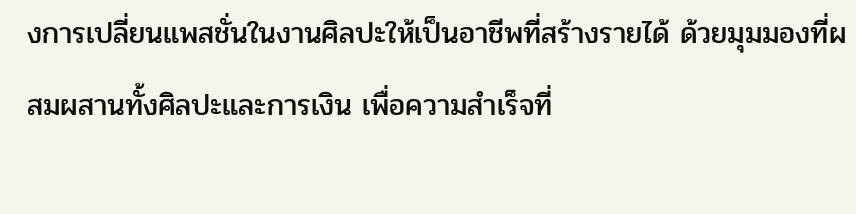งการเปลี่ยนแพสชั่นในงานศิลปะให้เป็นอาชีพที่สร้างรายได้ ด้วยมุมมองที่ผสมผสานทั้งศิลปะและการเงิน เพื่อความสำเร็จที่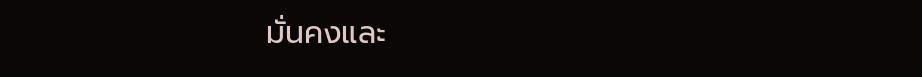มั่นคงและ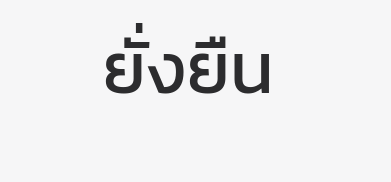ยั่งยืน